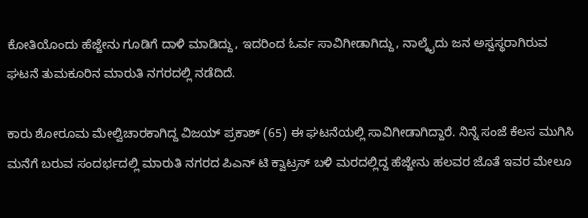ಕೋತಿಯೊಂದು ಹೆಜ್ಜೇನು ಗೂಡಿಗೆ ದಾಳಿ ಮಾಡಿದ್ದು, ಇದರಿಂದ ಓರ್ವ ಸಾವಿಗೀಡಾಗಿದ್ದು, ನಾಲ್ಕೈದು ಜನ ಅಸ್ವಸ್ಥರಾಗಿರುವ ಘಟನೆ ತುಮಕೂರಿನ ಮಾರುತಿ ನಗರದಲ್ಲಿ ನಡೆದಿದೆ.

ಕಾರು ಶೋರೂಮ ಮೇಲ್ವಿಚಾರಕಾಗಿದ್ದ ವಿಜಯ್ ಪ್ರಕಾಶ್ (65) ಈ ಘಟನೆಯಲ್ಲಿ ಸಾವಿಗೀಡಾಗಿದ್ದಾರೆ. ನಿನ್ನೆ ಸಂಜೆ ಕೆಲಸ ಮುಗಿಸಿ ಮನೆಗೆ ಬರುವ ಸಂದರ್ಭದಲ್ಲಿ ಮಾರುತಿ ನಗರದ ಪಿಎನ್ ಟಿ ಕ್ವಾಟ್ರಸ್ ಬಳಿ ಮರದಲ್ಲಿದ್ದ ಹೆಜ್ಜೇನು ಹಲವರ ಜೊತೆ ಇವರ ಮೇಲೂ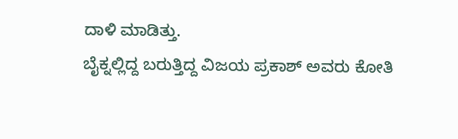ದಾಳಿ ಮಾಡಿತ್ತು.
ಬೈಕ್ನಲ್ಲಿದ್ದ ಬರುತ್ತಿದ್ದ ವಿಜಯ ಪ್ರಕಾಶ್ ಅವರು ಕೋತಿ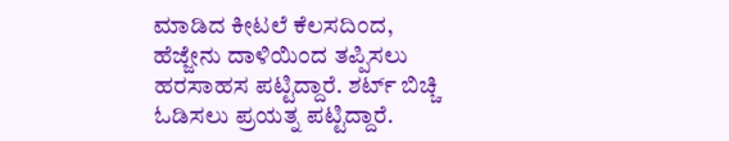ಮಾಡಿದ ಕೀಟಲೆ ಕೆಲಸದಿಂದ, ಹೆಜ್ಜೇನು ದಾಳಿಯಿಂದ ತಪ್ಪಿಸಲು ಹರಸಾಹಸ ಪಟ್ಟಿದ್ದಾರೆ. ಶರ್ಟ್ ಬಿಚ್ಚಿ ಓಡಿಸಲು ಪ್ರಯತ್ನ ಪಟ್ಟಿದ್ದಾರೆ.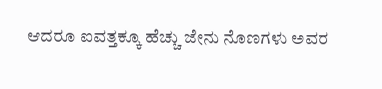ಆದರೂ ಐವತ್ತಕ್ಕೂ ಹೆಚ್ಚು ಜೇನು ನೊಣಗಳು ಅವರ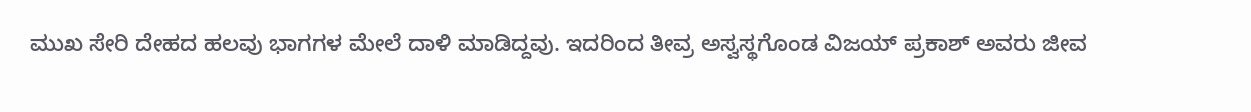ಮುಖ ಸೇರಿ ದೇಹದ ಹಲವು ಭಾಗಗಳ ಮೇಲೆ ದಾಳಿ ಮಾಡಿದ್ದವು. ಇದರಿಂದ ತೀವ್ರ ಅಸ್ವಸ್ಥಗೊಂಡ ವಿಜಯ್ ಪ್ರಕಾಶ್ ಅವರು ಜೀವ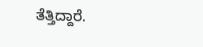ತೆತ್ತಿದ್ದಾರೆ.